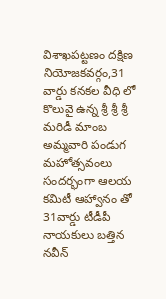విశాఖపట్టణం దక్షిణ నియోజకవర్గం,31 వార్డు కనకల వీధి లో కొలువై ఉన్న శ్రీ శ్రీ శ్రీ మరిడీ మాంబ అమ్మవారి పండుగ మహోత్సవంలు సందర్భంగా ఆలయ కమిటీ ఆహ్వానం తో 31వార్డు టీడీపీ నాయకులు బత్తిన నవీన్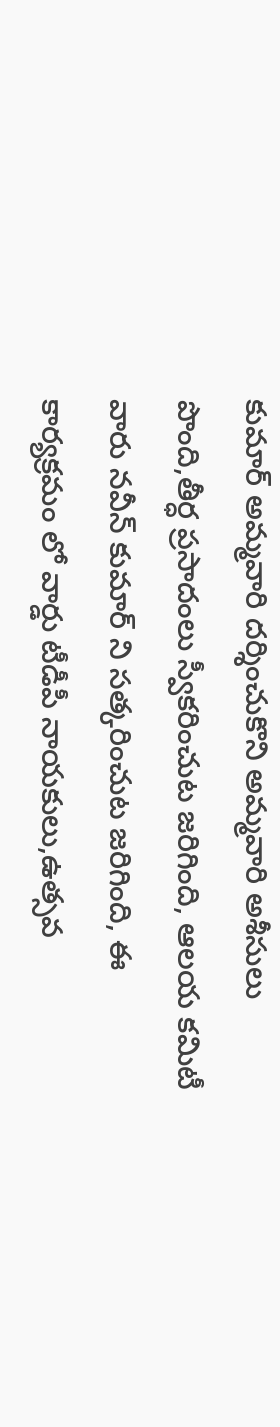కుమార్ అమ్మవారి దర్శించుకొని అమ్మవారి అశీసులు పొంది,తీర్ధ ప్రసాదంలు స్వీకరించుట జరిగింది, ఆలయ కమిటీ వారు నవీన్ కుమార్ ని సత్కరించుట జరిగింది, ఈ కార్యక్రమం లో వార్డు టీడీపీ నాయకులు,ఉత్సవ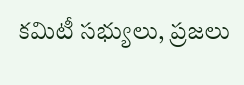కమిటీ సభ్యులు, ప్రజలు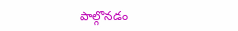పాల్గొనడం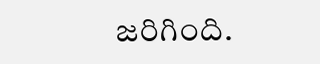జరిగింది.